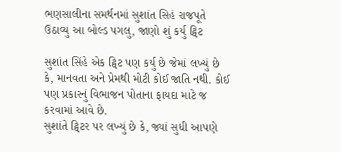ભણસાલીના સમર્થનમાં સુશાંત સિહં રાજપૂતે ઉઠાવ્યુ આ બોલ્ડ પગલુ, જાણો શું કર્યુ ટ્વિટ

સુશાંત સિંહે એક ટ્વિટ પણ કર્યુ છે જેમાં લખ્યું છે કે, માનવતા અને પ્રેમથી મોટી કોઈ જાતિ નથી. કોઈ પણ પ્રકારનું વિભાજન પોતાના ફાયદા માટે જ કરવામાં આવે છે.
સુશાંતે ટ્વિટર પર લખ્યું છે કે, જ્યાં સુધી આપણે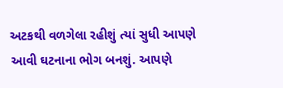અટકથી વળગેલા રહીશું ત્યાં સુધી આપણે આવી ઘટનાના ભોગ બનશું. આપણે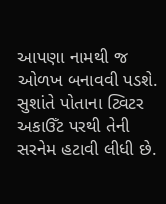આપણા નામથી જ ઓળખ બનાવવી પડશે. સુશાંતે પોતાના ટ્વિટર અકાઉઁટ પરથી તેની સરનેમ હટાવી લીધી છે.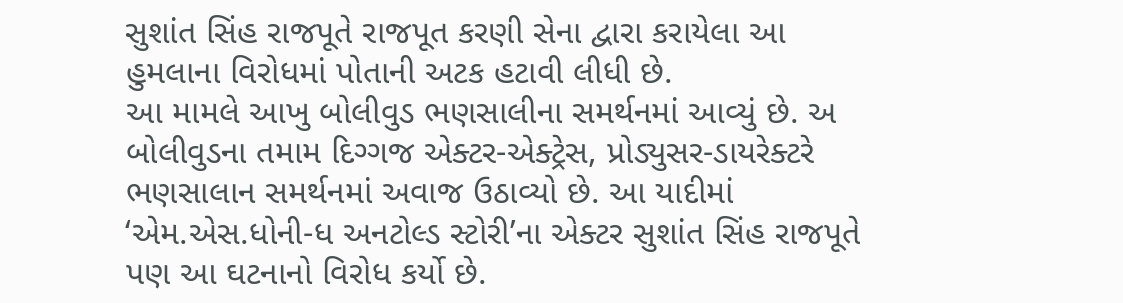સુશાંત સિંહ રાજપૂતે રાજપૂત કરણી સેના દ્વારા કરાયેલા આ હુમલાના વિરોધમાં પોતાની અટક હટાવી લીધી છે.
આ મામલે આખુ બોલીવુડ ભણસાલીના સમર્થનમાં આવ્યું છે. અ બોલીવુડના તમામ દિગ્ગજ એક્ટર-એક્ટ્રેસ, પ્રોડ્યુસર-ડાયરેક્ટરે ભણસાલાન સમર્થનમાં અવાજ ઉઠાવ્યો છે. આ યાદીમાં ‘એમ.એસ.ધોની-ધ અનટોલ્ડ સ્ટોરી’ના એક્ટર સુશાંત સિંહ રાજપૂતે પણ આ ઘટનાનો વિરોધ કર્યો છે.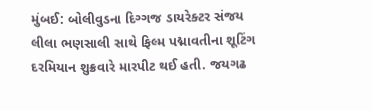મુંબઈ: બોલીવુડના દિગ્ગજ ડાયરેક્ટર સંજય લીલા ભણસાલી સાથે ફિલ્મ પદ્માવતીના શૂટિંગ દરમિયાન શુક્રવારે મારપીટ થઈ હતી. જયગઢ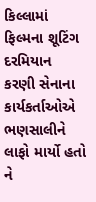કિલ્લામાં ફિલ્મના શૂટિંગ દરમિયાન કરણી સેનાના કાર્યકર્તાઓએ ભણસાલીને લાફો માર્યો હતો ને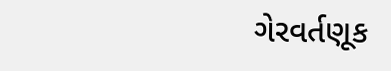ગેરવર્તણૂક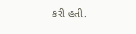કરી હતી.